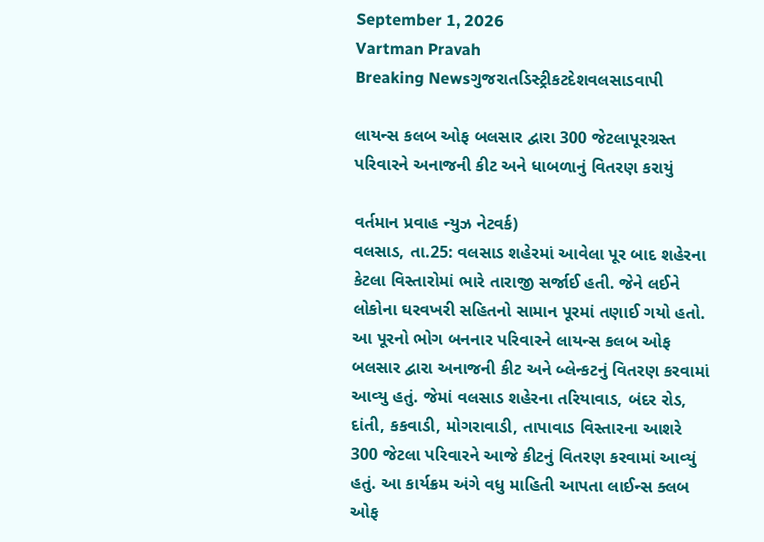September 1, 2026
Vartman Pravah
Breaking Newsગુજરાતડિસ્ટ્રીકટદેશવલસાડવાપી

લાયન્‍સ કલબ ઓફ બલસાર દ્વારા 300 જેટલાપૂરગ્રસ્‍ત પરિવારને અનાજની કીટ અને ધાબળાનું વિતરણ કરાયું

વર્તમાન પ્રવાહ ન્‍યુઝ નેટવર્ક)
વલસાડ, તા.25: વલસાડ શહેરમાં આવેલા પૂર બાદ શહેરના કેટલા વિસ્‍તારોમાં ભારે તારાજી સર્જાઈ હતી. જેને લઈને લોકોના ઘરવખરી સહિતનો સામાન પૂરમાં તણાઈ ગયો હતો. આ પૂરનો ભોગ બનનાર પરિવારને લાયન્‍સ કલબ ઓફ બલસાર દ્વારા અનાજની કીટ અને બ્‍લેન્‍કટનું વિતરણ કરવામાં આવ્‍યુ હતું. જેમાં વલસાડ શહેરના તરિયાવાડ, બંદર રોડ, દાંતી, કકવાડી, મોગરાવાડી, તાપાવાડ વિસ્‍તારના આશરે 300 જેટલા પરિવારને આજે કીટનું વિતરણ કરવામાં આવ્‍યું હતું. આ કાર્યક્રમ અંગે વધુ માહિતી આપતા લાઈન્‍સ ક્‍લબ ઓફ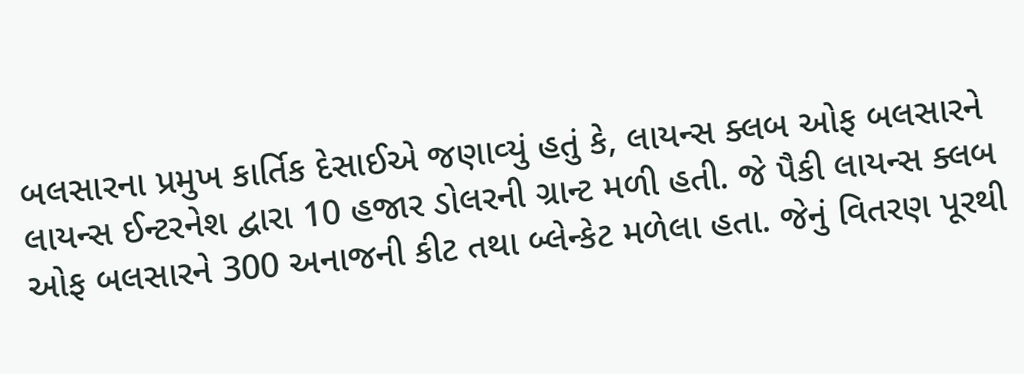બલસારના પ્રમુખ કાર્તિક દેસાઈએ જણાવ્‍યું હતું કે, લાયન્‍સ ક્‍લબ ઓફ બલસારને લાયન્‍સ ઈન્‍ટરનેશ દ્વારા 10 હજાર ડોલરની ગ્રાન્‍ટ મળી હતી. જે પૈકી લાયન્‍સ ક્‍લબ ઓફ બલસારને 300 અનાજની કીટ તથા બ્‍લેન્‍કેટ મળેલા હતા. જેનું વિતરણ પૂરથી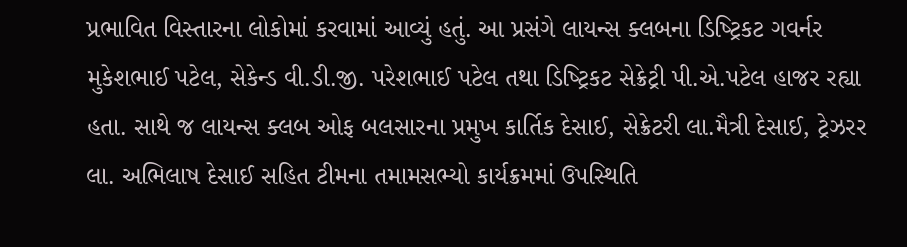પ્રભાવિત વિસ્‍તારના લોકોમાં કરવામાં આવ્‍યું હતું. આ પ્રસંગે લાયન્‍સ ક્‍લબના ડિષ્‍ટ્રિકટ ગવર્નર મુકેશભાઈ પટેલ, સેકેન્‍ડ વી.ડી.જી. પરેશભાઈ પટેલ તથા ડિષ્‍ટ્રિકટ સેક્રેટ્રી પી.એ.પટેલ હાજર રહ્યા હતા. સાથે જ લાયન્‍સ ક્‍લબ ઓફ બલસારના પ્રમુખ કાર્તિક દેસાઈ, સેક્રેટરી લા.મૈત્રી દેસાઈ, ટ્રેઝરર લા. અભિલાષ દેસાઈ સહિત ટીમના તમામસભ્‍યો કાર્યક્રમમાં ઉપસ્‍થિતિ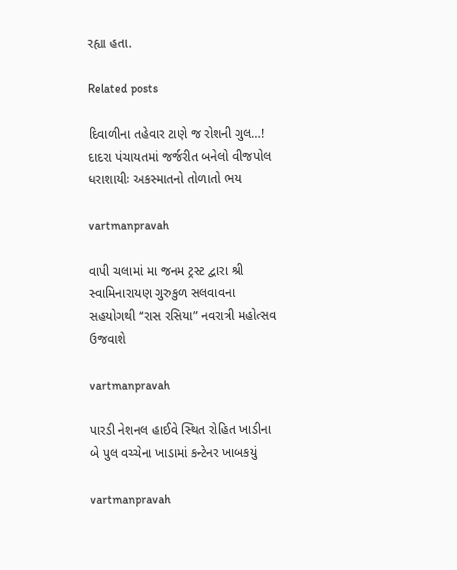રહ્યા હતા.

Related posts

દિવાળીના તહેવાર ટાણે જ રોશની ગુલ…! દાદરા પંચાયતમાં જર્જરીત બનેલો વીજપોલ ધરાશાયીઃ અકસ્‍માતનો તોળાતો ભય

vartmanpravah

વાપી ચલામાં મા જનમ ટ્રસ્‍ટ દ્વારા શ્રી સ્‍વામિનારાયણ ગુરુકુળ સલવાવના સહયોગથી ‘‘રાસ રસિયા” નવરાત્રી મહોત્‍સવ ઉજવાશે

vartmanpravah

પારડી નેશનલ હાઈવે સ્‍થિત રોહિત ખાડીના બે પુલ વચ્‍ચેના ખાડામાં કન્‍ટેનર ખાબકયું

vartmanpravah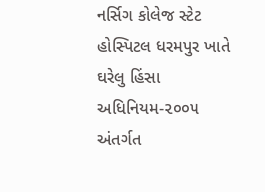નર્સિગ કોલેજ સ્ટેટ હોસ્પિટલ ધરમપુર ખાતે ઘરેલુ હિંસા અધિનિયમ-૨૦૦૫ અંતર્ગત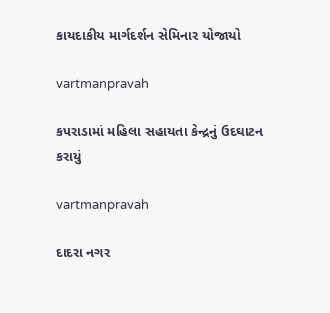કાયદાકીય માર્ગદર્શન સેમિનાર યોજાયો

vartmanpravah

કપરાડામાં મહિલા સહાયતા કેન્‍દ્રનું ઉદઘાટન કરાયું

vartmanpravah

દાદરા નગર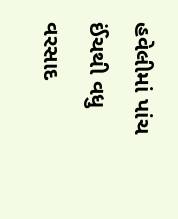હવેલીમાં પાંચ ઈંચથી વધુ વરસાદ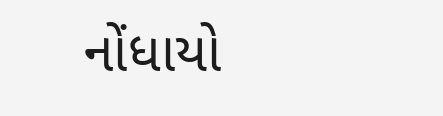નોંધાયો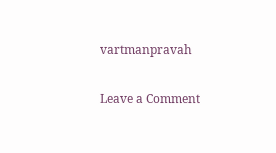vartmanpravah

Leave a Comment